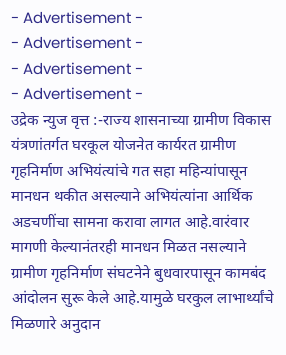- Advertisement -
- Advertisement -
- Advertisement -
- Advertisement -
उद्रेक न्युज वृत्त :-राज्य शासनाच्या ग्रामीण विकास यंत्रणांतर्गत घरकूल योजनेत कार्यरत ग्रामीण गृहनिर्माण अभियंत्यांचे गत सहा महिन्यांपासून मानधन थकीत असल्याने अभियंत्यांना आर्थिक अडचणींचा सामना करावा लागत आहे.वारंवार मागणी केल्यानंतरही मानधन मिळत नसल्याने ग्रामीण गृहनिर्माण संघटनेने बुधवारपासून कामबंद आंदोलन सुरू केले आहे.यामुळे घरकुल लाभार्थ्यांचे मिळणारे अनुदान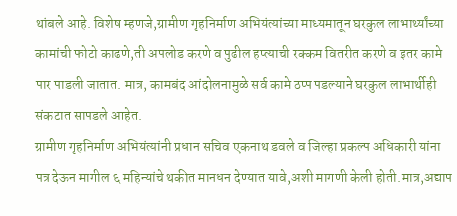थांबले आहे. विशेष म्हणजे,ग्रामीण गृहनिर्माण अभियंत्यांच्या माध्यमातून घरकुल लाभार्थ्यांच्या कामांची फोटो काढणे,ती अपलोड करणे व पुढील हप्त्याची रक्कम वितरीत करणे व इतर कामे पार पाडली जातात. मात्र, कामबंद आंदोलनामुळे सर्व कामे ठप्प पडल्याने घरकुल लाभार्थीही संकटात सापडले आहेत.
ग्रामीण गृहनिर्माण अभियंत्यांनी प्रधान सचिव एकनाथ डवले व जिल्हा प्रकल्प अधिकारी यांना पत्र देऊन मागील ६ महिन्यांचे थकीत मानधन देण्यात यावे,अशी मागणी केली होती.मात्र,अद्याप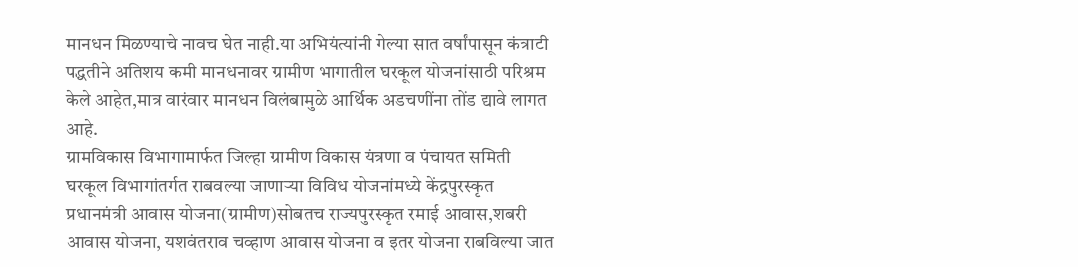मानधन मिळण्याचे नावच घेत नाही.या अभियंत्यांनी गेल्या सात वर्षांपासून कंत्राटी पद्धतीने अतिशय कमी मानधनावर ग्रामीण भागातील घरकूल योजनांसाठी परिश्रम केले आहेत,मात्र वारंवार मानधन विलंबामुळे आर्थिक अडचणींना तोंड द्यावे लागत आहे.
ग्रामविकास विभागामार्फत जिल्हा ग्रामीण विकास यंत्रणा व पंचायत समिती घरकूल विभागांतर्गत राबवल्या जाणाऱ्या विविध योजनांमध्ये केंद्रपुरस्कृत प्रधानमंत्री आवास योजना(ग्रामीण)सोबतच राज्यपुरस्कृत रमाई आवास,शबरी आवास योजना, यशवंतराव चव्हाण आवास योजना व इतर योजना राबविल्या जात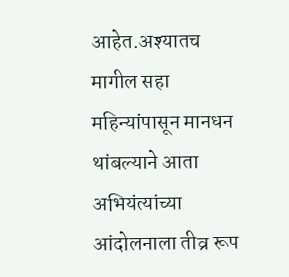आहेत.अश्यातच मागील सहा महिन्यांपासून मानधन थांबल्याने आता अभियंत्यांच्या आंदोलनाला तीव्र रूप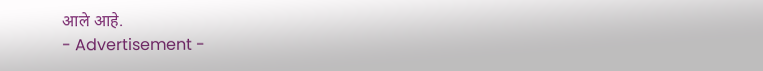आले आहे.
- Advertisement -